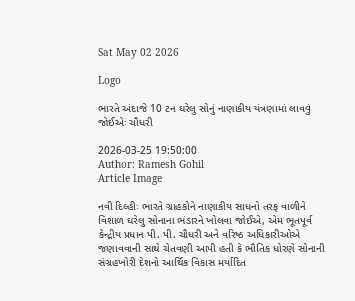Sat May 02 2026

Logo

ભારતે અંદાજે 10 ટન ઘરેલુ સોનું નાણાકીય યંત્રણામાં લાવવું જોઈએઃ ચૌધરી

2026-03-25 19:50:00
Author: Ramesh Gohil
Article Image

નવી દિલ્હીઃ ભારતે ગ્રાહકોને નાણાકીય સાધનો તરફ વાળીને વિશાળ ઘરેલુ સોનાના ભંડારને ખોલવા જોઈએ, એમ ભૂતપૂર્વ કેન્દ્રીય પ્રધાન પી. પી. ચૌધરી અને વરિષ્ઠ અધિકારીઓએ જણાવવાની સાથે ચેતવણી આપી હતી કે ભૌતિક ધોરણે સોનાની સંગ્રહખોરી દેશનો આર્થિક વિકાસ મર્યાદિત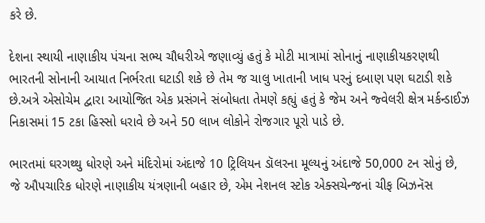કરે છે.

દેશના સ્થાયી નાણાકીય પંચના સભ્ય ચૌધરીએ જણાવ્યું હતું કે મોટી માત્રામાં સોનાનું નાણાકીયકરણથી ભારતની સોનાની આયાત નિર્ભરતા ઘટાડી શકે છે તેમ જ ચાલુ ખાતાની ખાધ પરનું દબાણ પણ ઘટાડી શકે છે.અત્રે એસોચેમ દ્વારા આયોજિત એક પ્રસંગને સંબોધતા તેમણે કહ્યું હતું કે જેમ અને જ્વેલરી ક્ષેત્ર મર્કન્ડાઈઝ નિકાસમાં 15 ટકા હિસ્સો ધરાવે છે અને 50 લાખ લોકોને રોજગાર પૂરો પાડે છે.

ભારતમાં ઘરગથ્થુ ધોરણે અને મંદિરોમાં અંદાજે 10 ટ્રિલિયન ડૉલરના મૂલ્યનું અંદાજે 50,000 ટન સોનું છે, જે ઔપચારિક ધોરણે નાણાકીય યંત્રણાની બહાર છે, એમ નેશનલ સ્ટોક એક્સચેન્જનાં ચીફ બિઝનૅસ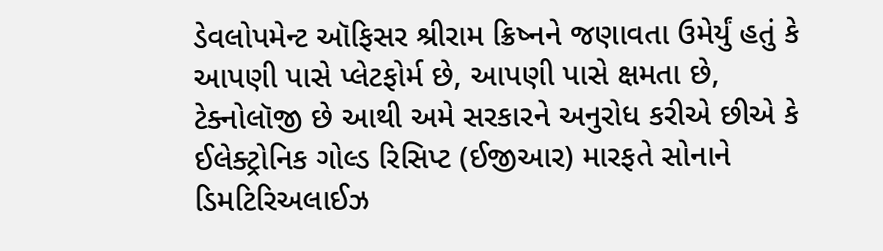ડેવલોપમેન્ટ ઑફિસર શ્રીરામ ક્રિષ્નને જણાવતા ઉમેર્યું હતું કે આપણી પાસે પ્લેટફોર્મ છે, આપણી પાસે ક્ષમતા છે, ટેક્નોલૉજી છે આથી અમે સરકારને અનુરોધ કરીએ છીએ કે ઈલેક્ટ્રોનિક ગોલ્ડ રિસિપ્ટ (ઈજીઆર) મારફતે સોનાને ડિમટિરિઅલાઈઝ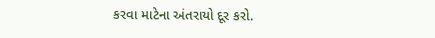કરવા માટેના અંતરાયો દૂર કરો.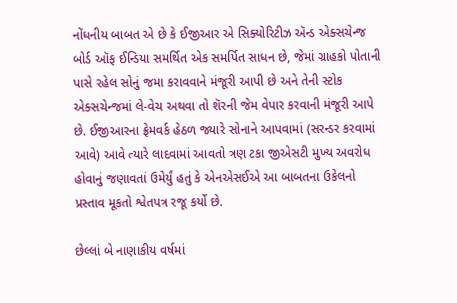નોંધનીય બાબત એ છે કે ઈજીઆર એ સિક્યોરિટીઝ ઍન્ડ એક્સચેન્જ બોર્ડ ઑફ ઈન્ડિયા સમર્થિત એક સમર્પિત સાધન છે, જેમાં ગ્રાહકો પોતાની પાસે રહેલ સોનું જમા કરાવવાને મંજૂરી આપી છે અને તેની સ્ટોક એક્સચેન્જમાં લે-વેચ અથવા તો શૅરની જેમ વેપાર કરવાની મંજૂરી આપે છે. ઈજીઆરના ફ્રેમવર્ક હેઠળ જ્યારે સોનાને આપવામાં (સરન્ડર કરવામાં આવે) આવે ત્યારે લાદવામાં આવતો ત્રણ ટકા જીએસટી મુખ્ય અવરોધ હોવાનું જણાવતાં ઉમેર્યું હતું કે એનએસઈએ આ બાબતના ઉકેલનો પ્રસ્તાવ મૂકતો શ્વેતપત્ર રજૂ કર્યો છે.

છેલ્લાં બે નાણાકીય વર્ષમાં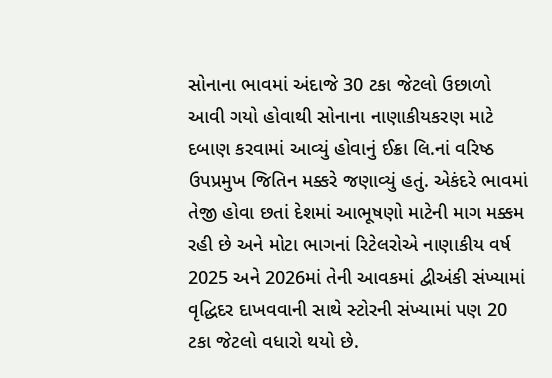સોનાના ભાવમાં અંદાજે 30 ટકા જેટલો ઉછાળો આવી ગયો હોવાથી સોનાના નાણાકીયકરણ માટે દબાણ કરવામાં આવ્યું હોવાનું ઈક્રા લિ.નાં વરિષ્ઠ ઉપપ્રમુખ જિતિન મક્કરે જણાવ્યું હતું. એકંદરે ભાવમાં તેજી હોવા છતાં દેશમાં આભૂષણો માટેની માગ મક્કમ રહી છે અને મોટા ભાગનાં રિટેલરોએ નાણાકીય વર્ષ 2025 અને 2026માં તેની આવકમાં દ્વીઅંકી સંખ્યામાં વૃદ્ધિદર દાખવવાની સાથે સ્ટોરની સંખ્યામાં પણ 20 ટકા જેટલો વધારો થયો છે.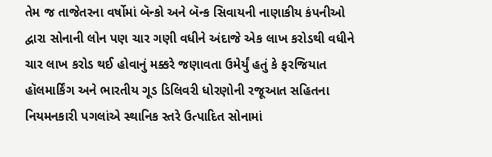તેમ જ તાજેતરના વર્ષોમાં બૅન્કો અને બૅન્ક સિવાયની નાણાકીય કંપનીઓ દ્વારા સોનાની લોન પણ ચાર ગણી વધીને અંદાજે એક લાખ કરોડથી વધીને ચાર લાખ કરોડ થઈ હોવાનું મક્કરે જણાવતા ઉમેર્યું હતું કે ફરજિયાત હૉલમાર્કિંગ અને ભારતીય ગૂડ ડિલિવરી ધોરણોની રજૂઆત સહિતના નિયમનકારી પગલાંએ સ્થાનિક સ્તરે ઉત્પાદિત સોનામાં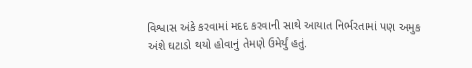વિશ્વાસ અંકે કરવામાં મદદ કરવાની સાથે આયાત નિર્ભરતામાં પણ અમુક અંશે ઘટાડો થયો હોવાનું તેમણે ઉમેર્યું હતું.